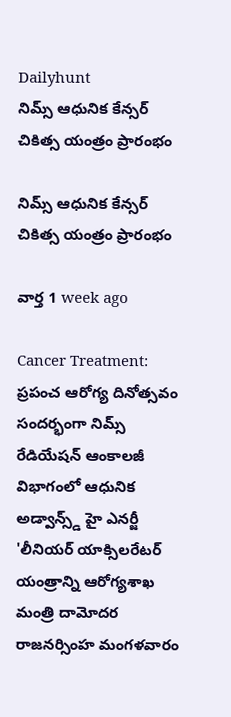Dailyhunt
నిమ్స్ ఆధునిక కేన్సర్ చికిత్స యంత్రం ప్రారంభం

నిమ్స్ ఆధునిక కేన్సర్ చికిత్స యంత్రం ప్రారంభం

వార్త 1 week ago

Cancer Treatment: ప్రపంచ ఆరోగ్య దినోత్సవం సందర్భంగా నిమ్స్ రేడియేషన్ ఆంకాలజీ విభాగంలో ఆధునిక అడ్వాన్స్డ్ హై ఎనర్జీ 'లీనియర్ యాక్సిలరేటర్ యంత్రాన్ని ఆరోగ్యశాఖ మంత్రి దామోదర రాజనర్సింహ మంగళవారం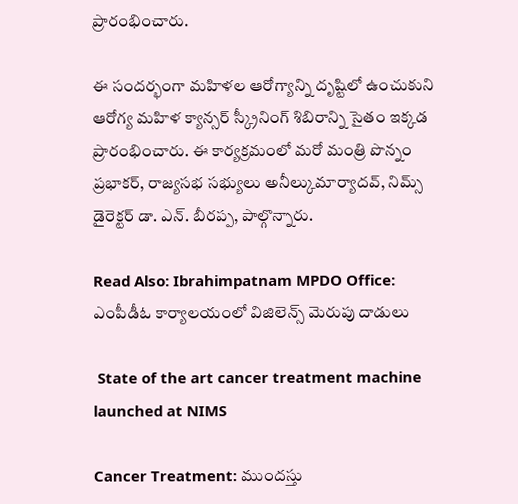ప్రారంభించారు.

ఈ సందర్భంగా మహిళల ఆరోగ్యాన్ని దృష్టిలో ఉంచుకుని ఆరోగ్య మహిళ క్యాన్సర్ స్క్రీనింగ్ శిబిరాన్ని సైతం ఇక్కడ ప్రారంభించారు. ఈ కార్యక్రమంలో మరో మంత్రి పొన్నం ప్రభాకర్, రాజ్యసభ సభ్యులు అనీల్కుమార్యాదవ్, నిమ్స్ డైరెక్టర్ డా. ఎన్. బీరప్ప, పాల్గొన్నారు.

Read Also: Ibrahimpatnam MPDO Office: ఎంపీడీఓ కార్యాలయంలో విజిలెన్స్ మెరుపు దాడులు

 State of the art cancer treatment machine launched at NIMS

Cancer Treatment: ముందస్తు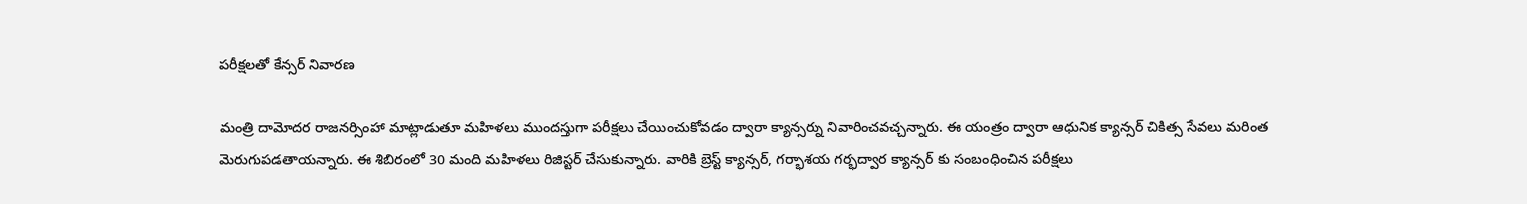పరీక్షలతో కేన్సర్ నివారణ

మంత్రి దామోదర రాజనర్సింహా మాట్లాడుతూ మహిళలు ముందస్తుగా పరీక్షలు చేయించుకోవడం ద్వారా క్యాన్సర్ను నివారించవచ్చన్నారు. ఈ యంత్రం ద్వారా ఆధునిక క్యాన్సర్ చికిత్స సేవలు మరింత మెరుగుపడతాయన్నారు. ఈ శిబిరంలో 30 మంది మహిళలు రిజిస్టర్ చేసుకున్నారు. వారికి బ్రెస్ట్ క్యాన్సర్, గర్భాశయ గర్భద్వార క్యాన్సర్ కు సంబంధించిన పరీక్షలు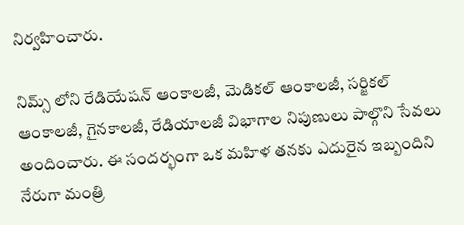నిర్వహించారు.

నిమ్స్ లోని రేడియేషన్ ఆంకాలజీ, మెడికల్ ఆంకాలజీ, సర్జికల్ ఆంకాలజీ, గైనకాలజీ, రేడియాలజీ విభాగాల నిపుణులు పాల్గొని సేవలు అందించారు. ఈ సందర్భంగా ఒక మహిళ తనకు ఎదురైన ఇబ్బందిని నేరుగా మంత్రి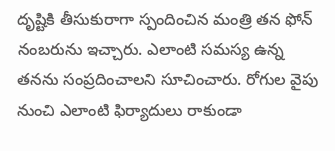దృష్టికి తీసుకురాగా స్పందించిన మంత్రి తన ఫోన్ నంబరును ఇచ్చారు. ఎలాంటి సమస్య ఉన్న తనను సంప్రదించాలని సూచించారు. రోగుల వైపు నుంచి ఎలాంటి ఫిర్యాదులు రాకుండా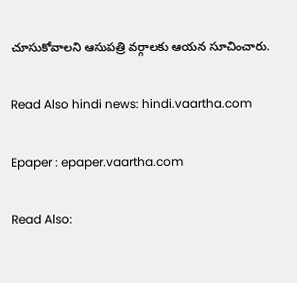చూసుకోవాలని ఆసుపత్రి వర్గాలకు ఆయన సూచించారు.

Read Also hindi news: hindi.vaartha.com

Epaper : epaper.vaartha.com

Read Also: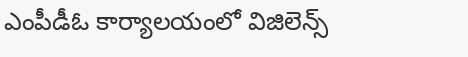ఎంపీడీఓ కార్యాలయంలో విజిలెన్స్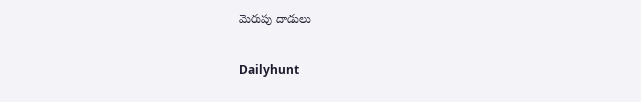మెరుపు దాడులు

Dailyhunt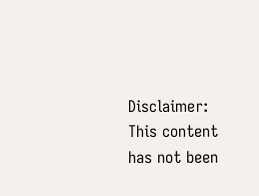Disclaimer: This content has not been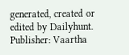generated, created or edited by Dailyhunt. Publisher: Vaartha